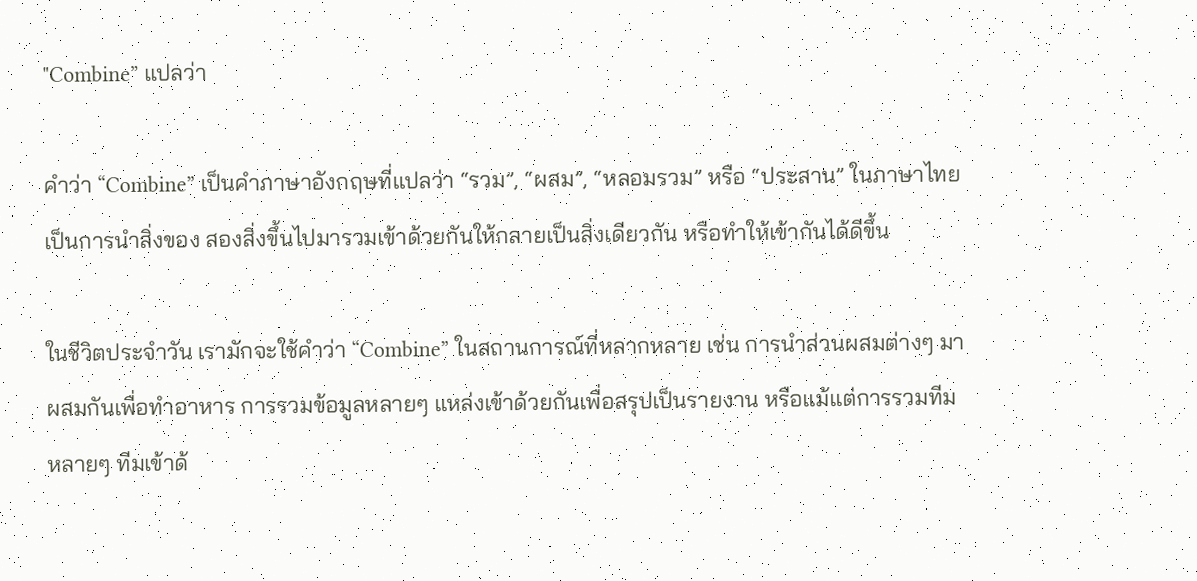"Combine” แปลว่า

คำว่า “Combine” เป็นคำภาษาอังกฤษที่แปลว่า “รวม”, “ผสม”, “หลอมรวม” หรือ “ประสาน” ในภาษาไทย เป็นการนำสิ่งของ สองสิ่งขึ้นไปมารวมเข้าด้วยกันให้กลายเป็นสิ่งเดียวกัน หรือทำให้เข้ากันได้ดีขึ้น

ในชีวิตประจำวัน เรามักจะใช้คำว่า “Combine” ในสถานการณ์ที่หลากหลาย เช่น การนำส่วนผสมต่างๆ มาผสมกันเพื่อทำอาหาร การรวมข้อมูลหลายๆ แหล่งเข้าด้วยกันเพื่อสรุปเป็นรายงาน หรือแม้แต่การรวมทีมหลายๆ ทีมเข้าด้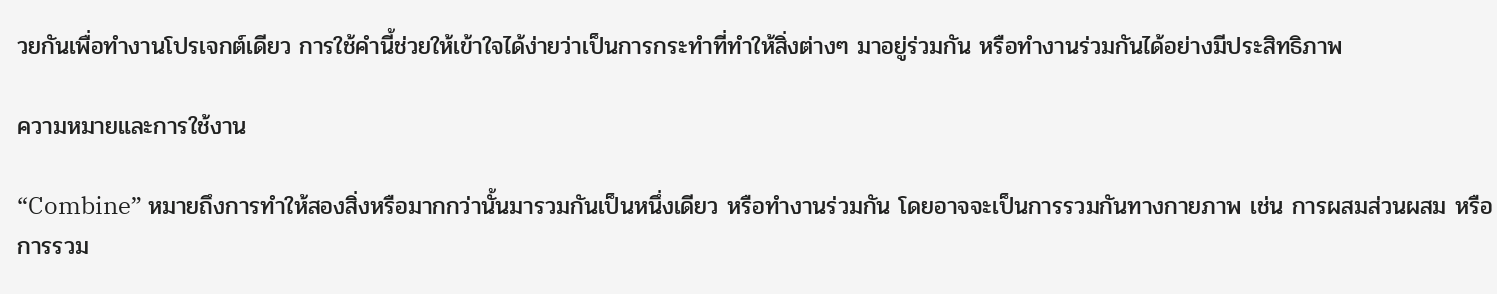วยกันเพื่อทำงานโปรเจกต์เดียว การใช้คำนี้ช่วยให้เข้าใจได้ง่ายว่าเป็นการกระทำที่ทำให้สิ่งต่างๆ มาอยู่ร่วมกัน หรือทำงานร่วมกันได้อย่างมีประสิทธิภาพ

ความหมายและการใช้งาน

“Combine” หมายถึงการทำให้สองสิ่งหรือมากกว่านั้นมารวมกันเป็นหนึ่งเดียว หรือทำงานร่วมกัน โดยอาจจะเป็นการรวมกันทางกายภาพ เช่น การผสมส่วนผสม หรือการรวม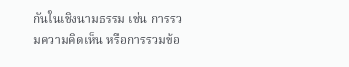กันในเชิงนามธรรม เช่น การรวมความคิดเห็น หรือการรวมข้อ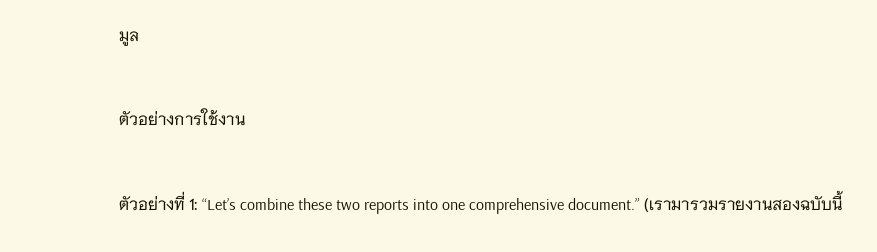มูล

ตัวอย่างการใช้งาน

ตัวอย่างที่ 1: “Let’s combine these two reports into one comprehensive document.” (เรามารวมรายงานสองฉบับนี้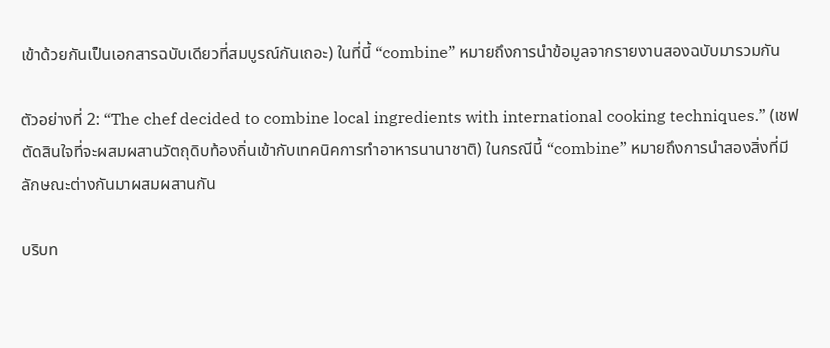เข้าด้วยกันเป็นเอกสารฉบับเดียวที่สมบูรณ์กันเถอะ) ในที่นี้ “combine” หมายถึงการนำข้อมูลจากรายงานสองฉบับมารวมกัน

ตัวอย่างที่ 2: “The chef decided to combine local ingredients with international cooking techniques.” (เชฟตัดสินใจที่จะผสมผสานวัตถุดิบท้องถิ่นเข้ากับเทคนิคการทำอาหารนานาชาติ) ในกรณีนี้ “combine” หมายถึงการนำสองสิ่งที่มีลักษณะต่างกันมาผสมผสานกัน

บริบท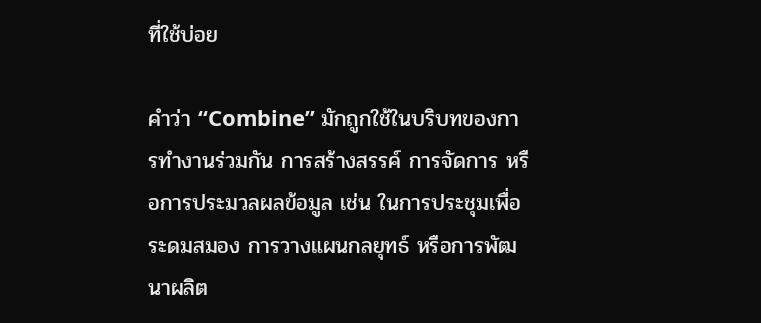ที่ใช้บ่อย

คำว่า “Combine” มักถูกใช้ในบริบทของการทำงานร่วมกัน การสร้างสรรค์ การจัดการ หรือการประมวลผลข้อมูล เช่น ในการประชุมเพื่อระดมสมอง การวางแผนกลยุทธ์ หรือการพัฒนาผลิต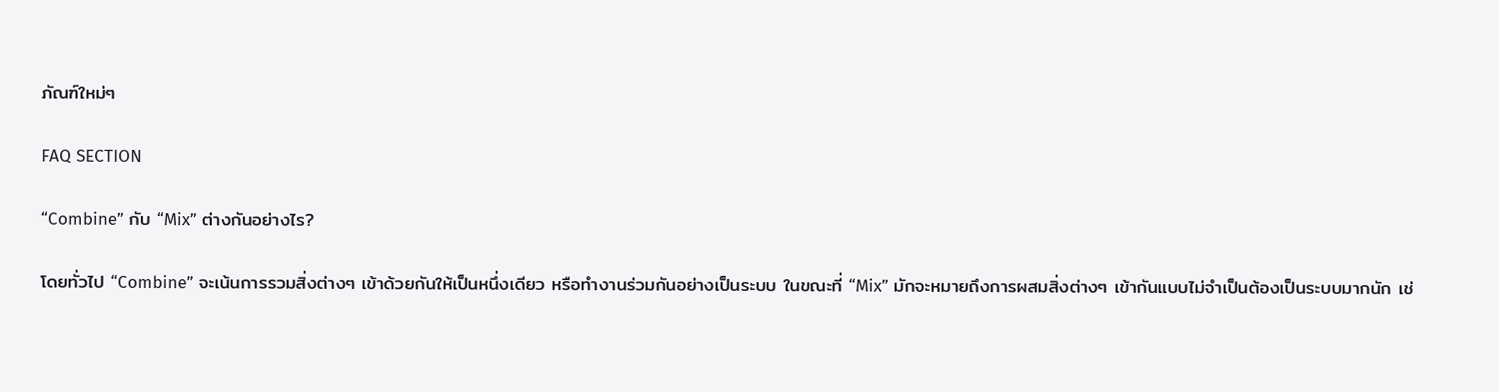ภัณฑ์ใหม่ๆ

FAQ SECTION

“Combine” กับ “Mix” ต่างกันอย่างไร?

โดยทั่วไป “Combine” จะเน้นการรวมสิ่งต่างๆ เข้าด้วยกันให้เป็นหนึ่งเดียว หรือทำงานร่วมกันอย่างเป็นระบบ ในขณะที่ “Mix” มักจะหมายถึงการผสมสิ่งต่างๆ เข้ากันแบบไม่จำเป็นต้องเป็นระบบมากนัก เช่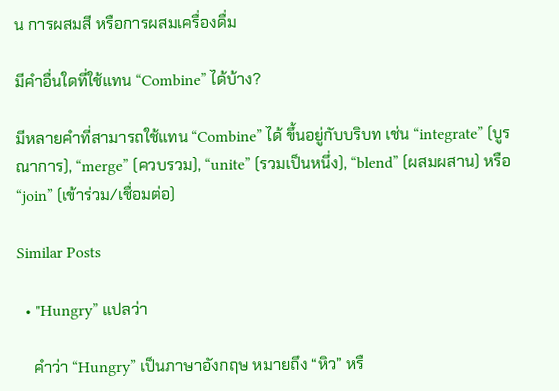น การผสมสี หรือการผสมเครื่องดื่ม

มีคำอื่นใดที่ใช้แทน “Combine” ได้บ้าง?

มีหลายคำที่สามารถใช้แทน “Combine” ได้ ขึ้นอยู่กับบริบท เช่น “integrate” (บูรณาการ), “merge” (ควบรวม), “unite” (รวมเป็นหนึ่ง), “blend” (ผสมผสาน) หรือ “join” (เข้าร่วม/เชื่อมต่อ)

Similar Posts

  • "Hungry” แปลว่า

    คำว่า “Hungry” เป็นภาษาอังกฤษ หมายถึง “หิว” หรื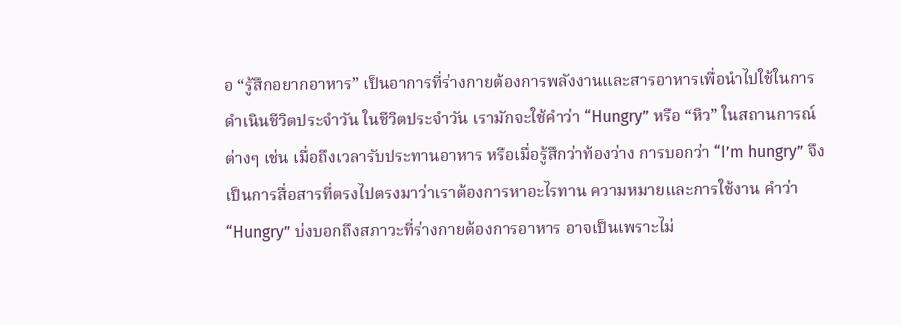อ “รู้สึกอยากอาหาร” เป็นอาการที่ร่างกายต้องการพลังงานและสารอาหารเพื่อนำไปใช้ในการดำเนินชีวิตประจำวัน ในชีวิตประจำวัน เรามักจะใช้คำว่า “Hungry” หรือ “หิว” ในสถานการณ์ต่างๆ เช่น เมื่อถึงเวลารับประทานอาหาร หรือเมื่อรู้สึกว่าท้องว่าง การบอกว่า “I’m hungry” จึงเป็นการสื่อสารที่ตรงไปตรงมาว่าเราต้องการหาอะไรทาน ความหมายและการใช้งาน คำว่า “Hungry” บ่งบอกถึงสภาวะที่ร่างกายต้องการอาหาร อาจเป็นเพราะไม่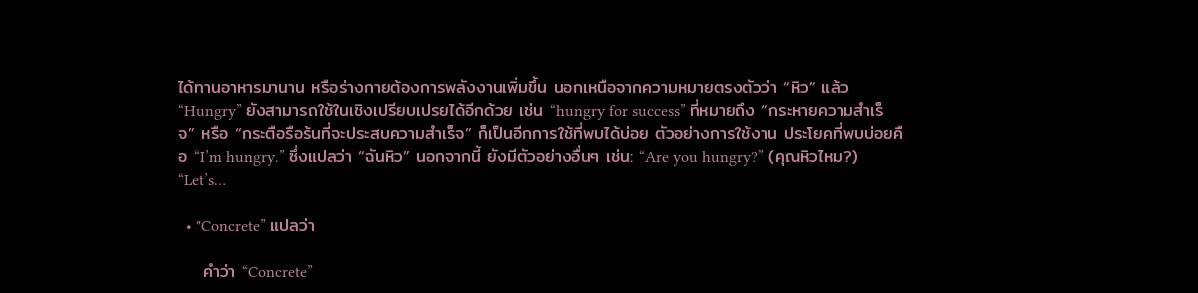ได้ทานอาหารมานาน หรือร่างกายต้องการพลังงานเพิ่มขึ้น นอกเหนือจากความหมายตรงตัวว่า “หิว” แล้ว “Hungry” ยังสามารถใช้ในเชิงเปรียบเปรยได้อีกด้วย เช่น “hungry for success” ที่หมายถึง “กระหายความสำเร็จ” หรือ “กระตือรือร้นที่จะประสบความสำเร็จ” ก็เป็นอีกการใช้ที่พบได้บ่อย ตัวอย่างการใช้งาน ประโยคที่พบบ่อยคือ “I’m hungry.” ซึ่งแปลว่า “ฉันหิว” นอกจากนี้ ยังมีตัวอย่างอื่นๆ เช่น: “Are you hungry?” (คุณหิวไหม?) “Let’s…

  • "Concrete” แปลว่า

    คำว่า “Concrete”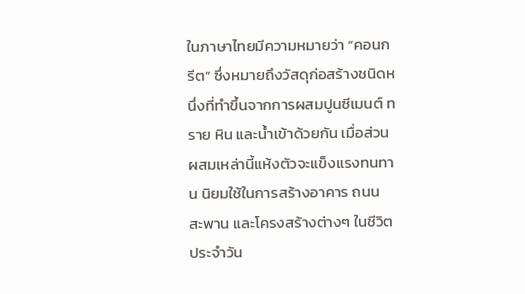ในภาษาไทยมีความหมายว่า “คอนกรีต” ซึ่งหมายถึงวัสดุก่อสร้างชนิดหนึ่งที่ทำขึ้นจากการผสมปูนซีเมนต์ ทราย หิน และน้ำเข้าด้วยกัน เมื่อส่วนผสมเหล่านี้แห้งตัวจะแข็งแรงทนทาน นิยมใช้ในการสร้างอาคาร ถนน สะพาน และโครงสร้างต่างๆ ในชีวิตประจำวัน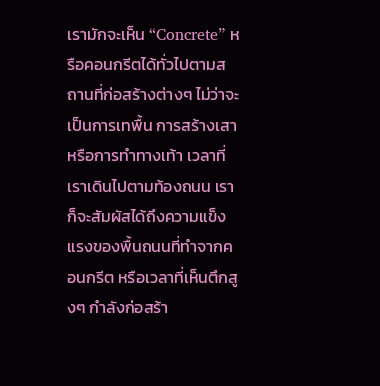เรามักจะเห็น “Concrete” หรือคอนกรีตได้ทั่วไปตามสถานที่ก่อสร้างต่างๆ ไม่ว่าจะเป็นการเทพื้น การสร้างเสา หรือการทำทางเท้า เวลาที่เราเดินไปตามท้องถนน เราก็จะสัมผัสได้ถึงความแข็งแรงของพื้นถนนที่ทำจากคอนกรีต หรือเวลาที่เห็นตึกสูงๆ กำลังก่อสร้า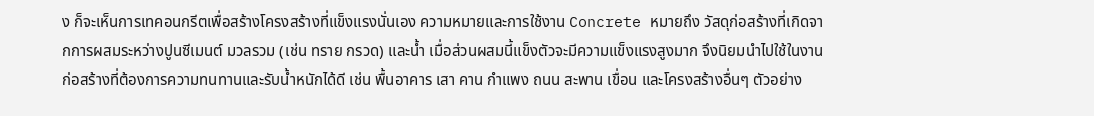ง ก็จะเห็นการเทคอนกรีตเพื่อสร้างโครงสร้างที่แข็งแรงนั่นเอง ความหมายและการใช้งาน Concrete หมายถึง วัสดุก่อสร้างที่เกิดจากการผสมระหว่างปูนซีเมนต์ มวลรวม (เช่น ทราย กรวด) และน้ำ เมื่อส่วนผสมนี้แข็งตัวจะมีความแข็งแรงสูงมาก จึงนิยมนำไปใช้ในงานก่อสร้างที่ต้องการความทนทานและรับน้ำหนักได้ดี เช่น พื้นอาคาร เสา คาน กำแพง ถนน สะพาน เขื่อน และโครงสร้างอื่นๆ ตัวอย่าง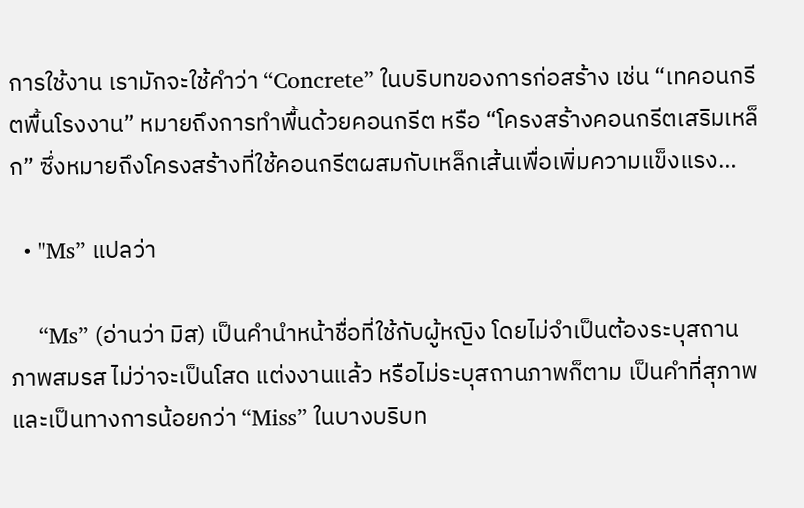การใช้งาน เรามักจะใช้คำว่า “Concrete” ในบริบทของการก่อสร้าง เช่น “เทคอนกรีตพื้นโรงงาน” หมายถึงการทำพื้นด้วยคอนกรีต หรือ “โครงสร้างคอนกรีตเสริมเหล็ก” ซึ่งหมายถึงโครงสร้างที่ใช้คอนกรีตผสมกับเหล็กเส้นเพื่อเพิ่มความแข็งแรง…

  • "Ms” แปลว่า

    “Ms” (อ่านว่า มิส) เป็นคำนำหน้าชื่อที่ใช้กับผู้หญิง โดยไม่จำเป็นต้องระบุสถานภาพสมรส ไม่ว่าจะเป็นโสด แต่งงานแล้ว หรือไม่ระบุสถานภาพก็ตาม เป็นคำที่สุภาพและเป็นทางการน้อยกว่า “Miss” ในบางบริบท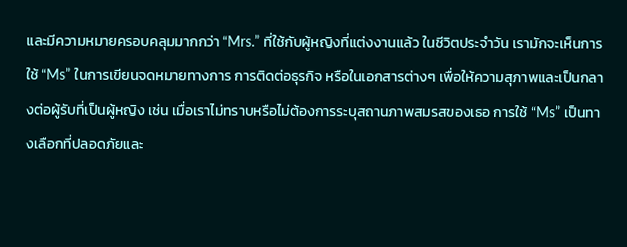และมีความหมายครอบคลุมมากกว่า “Mrs.” ที่ใช้กับผู้หญิงที่แต่งงานแล้ว ในชีวิตประจำวัน เรามักจะเห็นการใช้ “Ms” ในการเขียนจดหมายทางการ การติดต่อธุรกิจ หรือในเอกสารต่างๆ เพื่อให้ความสุภาพและเป็นกลางต่อผู้รับที่เป็นผู้หญิง เช่น เมื่อเราไม่ทราบหรือไม่ต้องการระบุสถานภาพสมรสของเธอ การใช้ “Ms” เป็นทางเลือกที่ปลอดภัยและ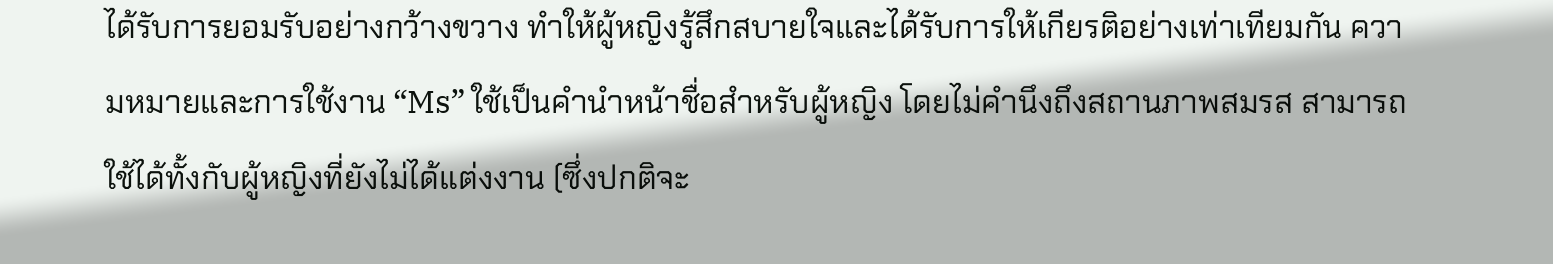ได้รับการยอมรับอย่างกว้างขวาง ทำให้ผู้หญิงรู้สึกสบายใจและได้รับการให้เกียรติอย่างเท่าเทียมกัน ความหมายและการใช้งาน “Ms” ใช้เป็นคำนำหน้าชื่อสำหรับผู้หญิง โดยไม่คำนึงถึงสถานภาพสมรส สามารถใช้ได้ทั้งกับผู้หญิงที่ยังไม่ได้แต่งงาน (ซึ่งปกติจะ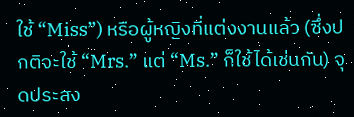ใช้ “Miss”) หรือผู้หญิงที่แต่งงานแล้ว (ซึ่งปกติจะใช้ “Mrs.” แต่ “Ms.” ก็ใช้ได้เช่นกัน) จุดประสง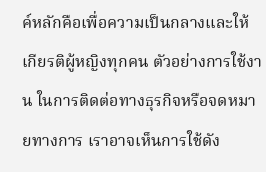ค์หลักคือเพื่อความเป็นกลางและให้เกียรติผู้หญิงทุกคน ตัวอย่างการใช้งาน ในการติดต่อทางธุรกิจหรือจดหมายทางการ เราอาจเห็นการใช้ดัง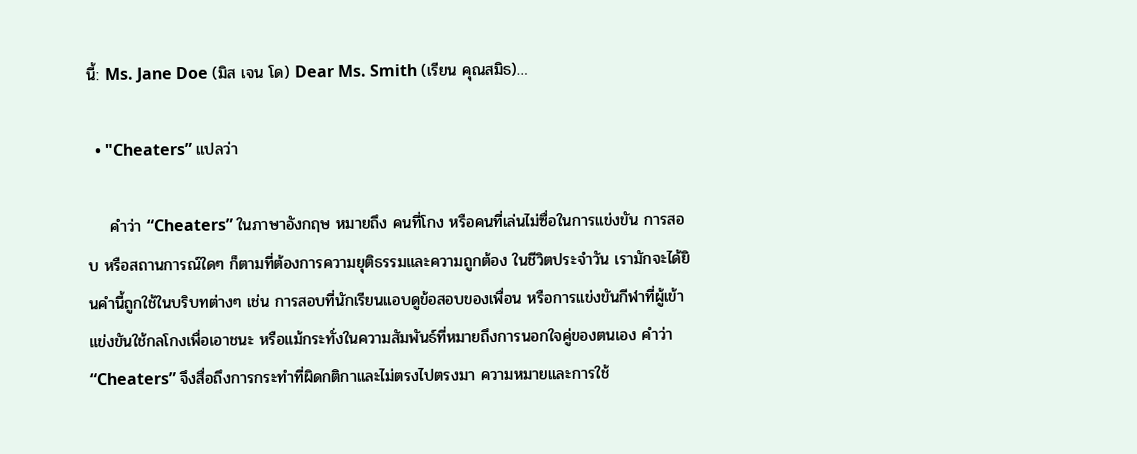นี้: Ms. Jane Doe (มิส เจน โด) Dear Ms. Smith (เรียน คุณสมิธ)…

  • "Cheaters” แปลว่า

    คำว่า “Cheaters” ในภาษาอังกฤษ หมายถึง คนที่โกง หรือคนที่เล่นไม่ซื่อในการแข่งขัน การสอบ หรือสถานการณ์ใดๆ ก็ตามที่ต้องการความยุติธรรมและความถูกต้อง ในชีวิตประจำวัน เรามักจะได้ยินคำนี้ถูกใช้ในบริบทต่างๆ เช่น การสอบที่นักเรียนแอบดูข้อสอบของเพื่อน หรือการแข่งขันกีฬาที่ผู้เข้าแข่งขันใช้กลโกงเพื่อเอาชนะ หรือแม้กระทั่งในความสัมพันธ์ที่หมายถึงการนอกใจคู่ของตนเอง คำว่า “Cheaters” จึงสื่อถึงการกระทำที่ผิดกติกาและไม่ตรงไปตรงมา ความหมายและการใช้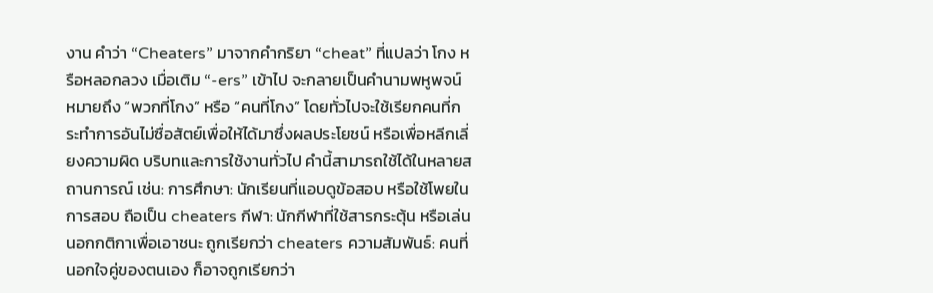งาน คำว่า “Cheaters” มาจากคำกริยา “cheat” ที่แปลว่า โกง หรือหลอกลวง เมื่อเติม “-ers” เข้าไป จะกลายเป็นคำนามพหูพจน์ หมายถึง “พวกที่โกง” หรือ “คนที่โกง” โดยทั่วไปจะใช้เรียกคนที่กระทำการอันไม่ซื่อสัตย์เพื่อให้ได้มาซึ่งผลประโยชน์ หรือเพื่อหลีกเลี่ยงความผิด บริบทและการใช้งานทั่วไป คำนี้สามารถใช้ได้ในหลายสถานการณ์ เช่น: การศึกษา: นักเรียนที่แอบดูข้อสอบ หรือใช้โพยในการสอบ ถือเป็น cheaters กีฬา: นักกีฬาที่ใช้สารกระตุ้น หรือเล่นนอกกติกาเพื่อเอาชนะ ถูกเรียกว่า cheaters ความสัมพันธ์: คนที่นอกใจคู่ของตนเอง ก็อาจถูกเรียกว่า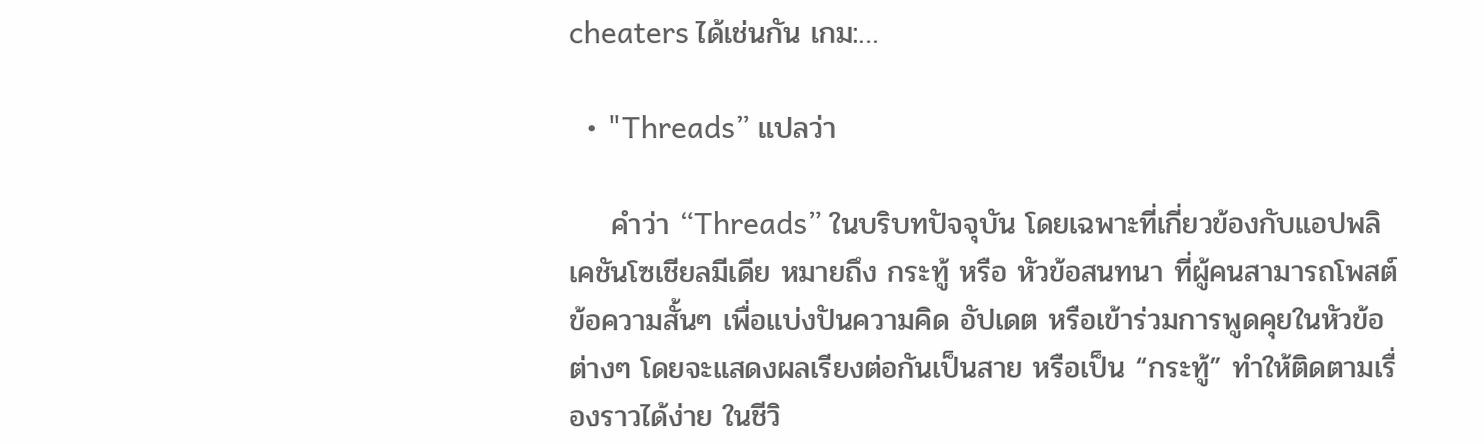cheaters ได้เช่นกัน เกม:…

  • "Threads” แปลว่า

    คำว่า “Threads” ในบริบทปัจจุบัน โดยเฉพาะที่เกี่ยวข้องกับแอปพลิเคชันโซเชียลมีเดีย หมายถึง กระทู้ หรือ หัวข้อสนทนา ที่ผู้คนสามารถโพสต์ข้อความสั้นๆ เพื่อแบ่งปันความคิด อัปเดต หรือเข้าร่วมการพูดคุยในหัวข้อต่างๆ โดยจะแสดงผลเรียงต่อกันเป็นสาย หรือเป็น “กระทู้” ทำให้ติดตามเรื่องราวได้ง่าย ในชีวิ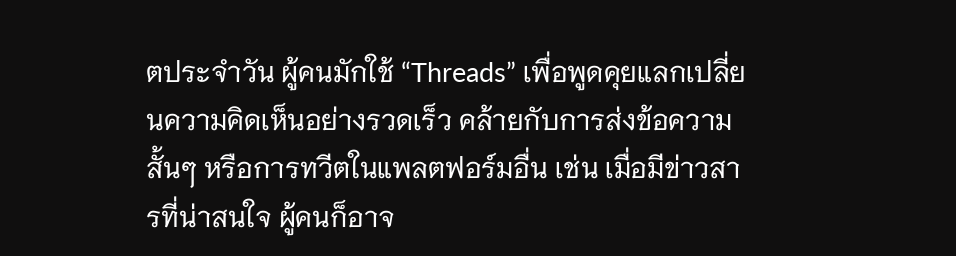ตประจำวัน ผู้คนมักใช้ “Threads” เพื่อพูดคุยแลกเปลี่ยนความคิดเห็นอย่างรวดเร็ว คล้ายกับการส่งข้อความสั้นๆ หรือการทวีตในแพลตฟอร์มอื่น เช่น เมื่อมีข่าวสารที่น่าสนใจ ผู้คนก็อาจ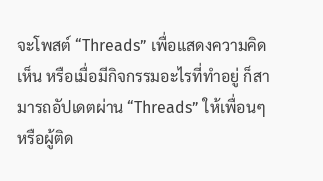จะโพสต์ “Threads” เพื่อแสดงความคิดเห็น หรือเมื่อมีกิจกรรมอะไรที่ทำอยู่ ก็สามารถอัปเดตผ่าน “Threads” ให้เพื่อนๆ หรือผู้ติด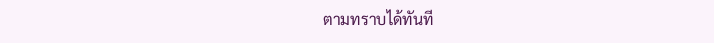ตามทราบได้ทันที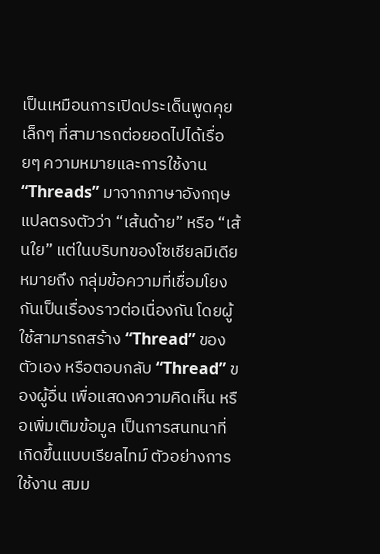เป็นเหมือนการเปิดประเด็นพูดคุยเล็กๆ ที่สามารถต่อยอดไปได้เรื่อยๆ ความหมายและการใช้งาน “Threads” มาจากภาษาอังกฤษ แปลตรงตัวว่า “เส้นด้าย” หรือ “เส้นใย” แต่ในบริบทของโซเชียลมีเดีย หมายถึง กลุ่มข้อความที่เชื่อมโยงกันเป็นเรื่องราวต่อเนื่องกัน โดยผู้ใช้สามารถสร้าง “Thread” ของตัวเอง หรือตอบกลับ “Thread” ของผู้อื่น เพื่อแสดงความคิดเห็น หรือเพิ่มเติมข้อมูล เป็นการสนทนาที่เกิดขึ้นแบบเรียลไทม์ ตัวอย่างการใช้งาน สมม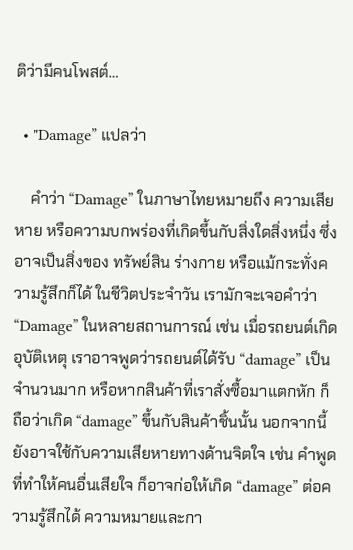ติว่ามีคนโพสต์…

  • "Damage” แปลว่า

    คำว่า “Damage” ในภาษาไทยหมายถึง ความเสียหาย หรือความบกพร่องที่เกิดขึ้นกับสิ่งใดสิ่งหนึ่ง ซึ่งอาจเป็นสิ่งของ ทรัพย์สิน ร่างกาย หรือแม้กระทั่งความรู้สึกก็ได้ ในชีวิตประจำวัน เรามักจะเจอคำว่า “Damage” ในหลายสถานการณ์ เช่น เมื่อรถยนต์เกิดอุบัติเหตุ เราอาจพูดว่ารถยนต์ได้รับ “damage” เป็นจำนวนมาก หรือหากสินค้าที่เราสั่งซื้อมาแตกหัก ก็ถือว่าเกิด “damage” ขึ้นกับสินค้าชิ้นนั้น นอกจากนี้ยังอาจใช้กับความเสียหายทางด้านจิตใจ เช่น คำพูดที่ทำให้คนอื่นเสียใจ ก็อาจก่อให้เกิด “damage” ต่อความรู้สึกได้ ความหมายและกา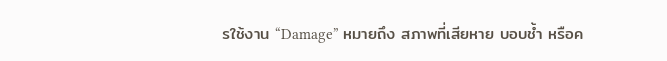รใช้งาน “Damage” หมายถึง สภาพที่เสียหาย บอบช้ำ หรือค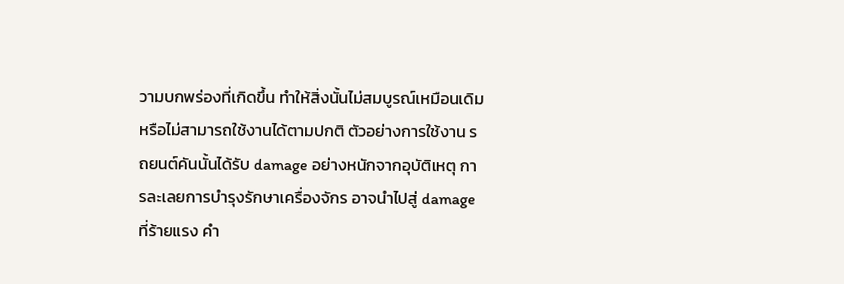วามบกพร่องที่เกิดขึ้น ทำให้สิ่งนั้นไม่สมบูรณ์เหมือนเดิม หรือไม่สามารถใช้งานได้ตามปกติ ตัวอย่างการใช้งาน รถยนต์คันนั้นได้รับ damage อย่างหนักจากอุบัติเหตุ การละเลยการบำรุงรักษาเครื่องจักร อาจนำไปสู่ damage ที่ร้ายแรง คำ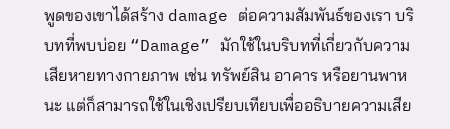พูดของเขาได้สร้าง damage ต่อความสัมพันธ์ของเรา บริบทที่พบบ่อย “Damage” มักใช้ในบริบทที่เกี่ยวกับความเสียหายทางกายภาพ เช่น ทรัพย์สิน อาคาร หรือยานพาหนะ แต่ก็สามารถใช้ในเชิงเปรียบเทียบเพื่ออธิบายความเสีย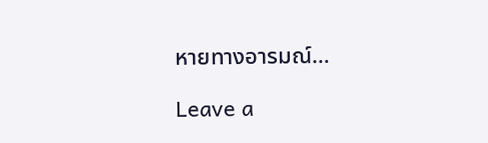หายทางอารมณ์…

Leave a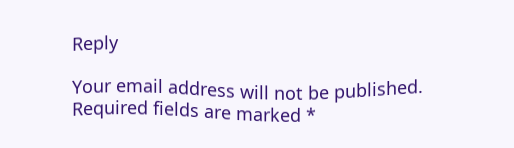Reply

Your email address will not be published. Required fields are marked *